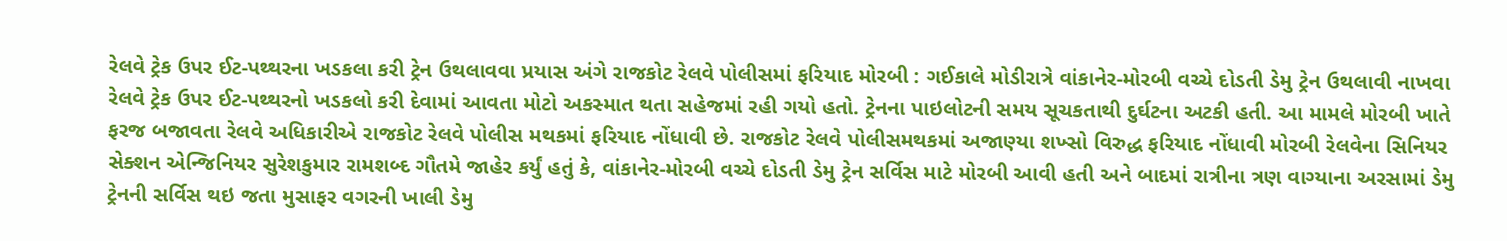રેલવે ટ્રેક ઉપર ઈટ-પથ્થરના ખડકલા કરી ટ્રેન ઉથલાવવા પ્રયાસ અંગે રાજકોટ રેલવે પોલીસમાં ફરિયાદ મોરબી : ગઈકાલે મોડીરાત્રે વાંકાનેર-મોરબી વચ્ચે દોડતી ડેમુ ટ્રેન ઉથલાવી નાખવા રેલવે ટ્રેક ઉપર ઈટ-પથ્થરનો ખડકલો કરી દેવામાં આવતા મોટો અકસ્માત થતા સહેજમાં રહી ગયો હતો. ટ્રેનના પાઇલોટની સમય સૂચકતાથી દુર્ઘટના અટકી હતી. આ મામલે મોરબી ખાતે ફરજ બજાવતા રેલવે અધિકારીએ રાજકોટ રેલવે પોલીસ મથકમાં ફરિયાદ નોંધાવી છે. રાજકોટ રેલવે પોલીસમથકમાં અજાણ્યા શખ્સો વિરુદ્ધ ફરિયાદ નોંધાવી મોરબી રેલવેના સિનિયર સેક્શન એન્જિનિયર સુરેશકુમાર રામશબ્દ ગૌતમે જાહેર કર્યું હતું કે, વાંકાનેર-મોરબી વચ્ચે દોડતી ડેમુ ટ્રેન સર્વિસ માટે મોરબી આવી હતી અને બાદમાં રાત્રીના ત્રણ વાગ્યાના અરસામાં ડેમુ ટ્રેનની સર્વિસ થઇ જતા મુસાફર વગરની ખાલી ડેમુ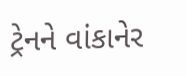ટ્રેનને વાંકાનેર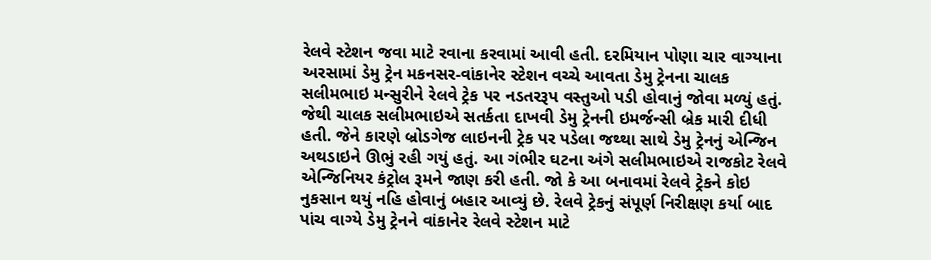રેલવે સ્ટેશન જવા માટે રવાના કરવામાં આવી હતી. દરમિયાન પોણા ચાર વાગ્યાના અરસામાં ડેમુ ટ્રેન મકનસર-વાંકાનેર સ્ટેશન વચ્ચે આવતા ડેમુ ટ્રેનના ચાલક સલીમભાઇ મન્સુરીને રેલવે ટ્રેક પર નડતરરૂપ વસ્તુઓ પડી હોવાનું જોવા મળ્યું હતું. જેથી ચાલક સલીમભાઇએ સતર્કતા દાખવી ડેમુ ટ્રેનની ઇમર્જન્સી બ્રેક મારી દીધી હતી. જેને કારણે બ્રોડગેજ લાઇનની ટ્રેક પર પડેલા જથ્થા સાથે ડેમુ ટ્રેનનું એન્જિન અથડાઇને ઊભું રહી ગયું હતું. આ ગંભીર ઘટના અંગે સલીમભાઇએ રાજકોટ રેલવે એન્જિનિયર કંટ્રોલ રૂમને જાણ કરી હતી. જો કે આ બનાવમાં રેલવે ટ્રેકને કોઇ નુકસાન થયું નહિ હોવાનું બહાર આવ્યું છે. રેલવે ટ્રેકનું સંપૂર્ણ નિરીક્ષણ કર્યા બાદ પાંચ વાગ્યે ડેમુ ટ્રેનને વાંકાનેર રેલવે સ્ટેશન માટે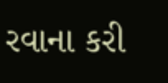રવાના કરી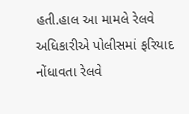હતી.હાલ આ મામલે રેલવે અધિકારીએ પોલીસમાં ફરિયાદ નોંધાવતા રેલવે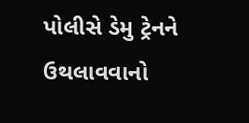પોલીસે ડેમુ ટ્રેનને ઉથલાવવાનો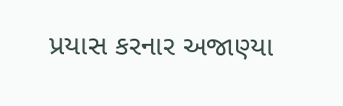પ્રયાસ કરનાર અજાણ્યા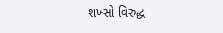શખ્સો વિરુદ્ધ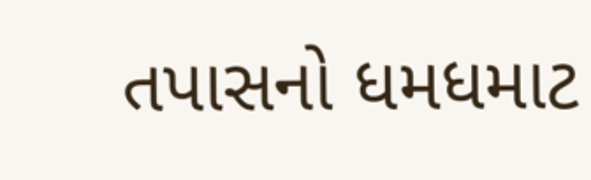તપાસનો ધમધમાટ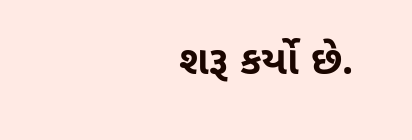શરૂ કર્યો છે.